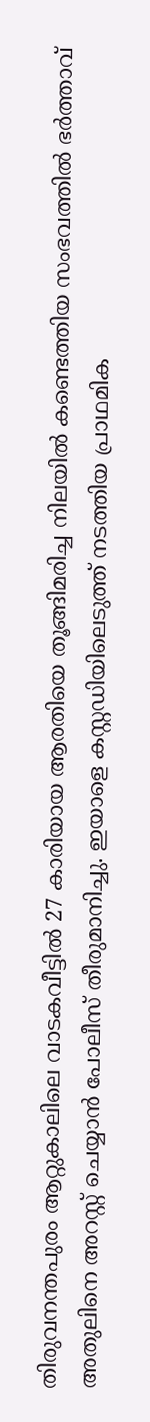തിരുവനന്തപുരം ആറ്റുകാലിലെ വാടകവീട്ടിൽ 27 കാരിയായ ആരതിയെ തൂങ്ങിമരിച്ച നിലയിൽ കണ്ടെത്തിയ സംഭവത്തിൽ ഭർത്താവ് അതുലിനെ അറസ്റ്റ് ചെയ്യാൻ പോലീസ് തീരുമാനിച്ചു. ഇയാളെ കസ്റ്റഡിയിലെടുത്ത് നടത്തിയ പ്രാഥമിക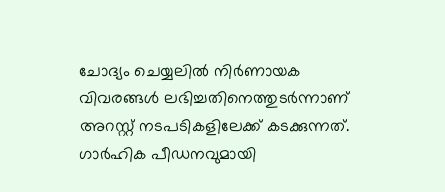ചോദ്യം ചെയ്യലിൽ നിർണായക വിവരങ്ങൾ ലഭിച്ചതിനെത്തുടർന്നാണ് അറസ്റ്റ് നടപടികളിലേക്ക് കടക്കുന്നത്.
ഗാർഹിക പീഡനവുമായി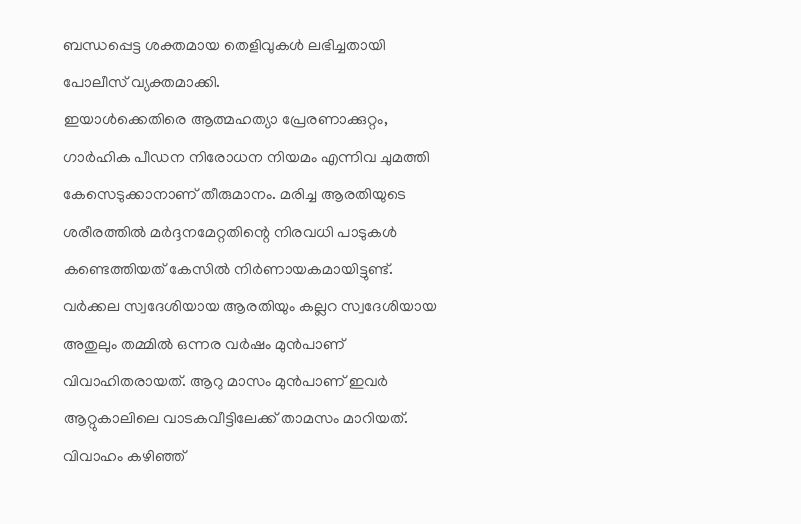ബന്ധപ്പെട്ട ശക്തമായ തെളിവുകൾ ലഭിച്ചതായി പോലീസ് വ്യക്തമാക്കി.
ഇയാൾക്കെതിരെ ആത്മഹത്യാ പ്രേരണാക്കുറ്റം, ഗാർഹിക പീഡന നിരോധന നിയമം എന്നിവ ചുമത്തി കേസെടുക്കാനാണ് തീരുമാനം. മരിച്ച ആരതിയുടെ ശരീരത്തിൽ മർദ്ദനമേറ്റതിന്റെ നിരവധി പാടുകൾ കണ്ടെത്തിയത് കേസിൽ നിർണായകമായിട്ടുണ്ട്.
വർക്കല സ്വദേശിയായ ആരതിയും കല്ലറ സ്വദേശിയായ അതുലും തമ്മിൽ ഒന്നര വർഷം മുൻപാണ് വിവാഹിതരായത്. ആറു മാസം മുൻപാണ് ഇവർ ആറ്റുകാലിലെ വാടകവീട്ടിലേക്ക് താമസം മാറിയത്.
വിവാഹം കഴിഞ്ഞ്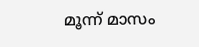മൂന്ന് മാസം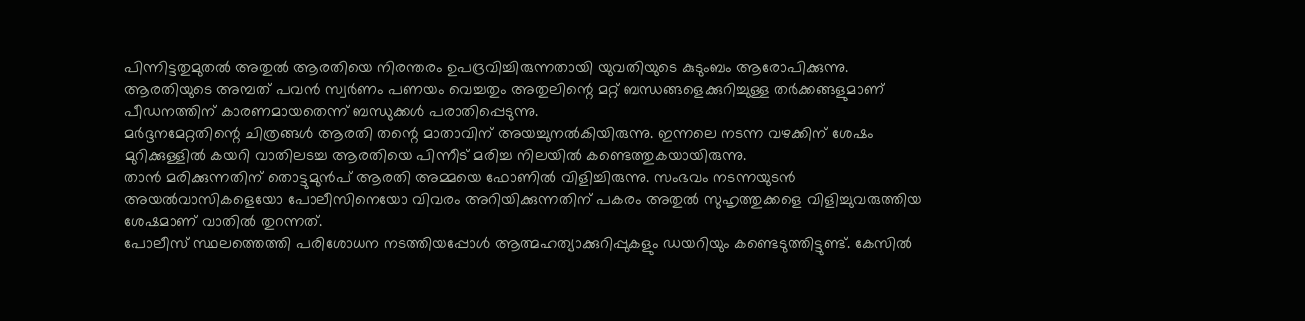പിന്നിട്ടതുമുതൽ അതുൽ ആരതിയെ നിരന്തരം ഉപദ്രവിച്ചിരുന്നതായി യുവതിയുടെ കുടുംബം ആരോപിക്കുന്നു. ആരതിയുടെ അമ്പത് പവൻ സ്വർണം പണയം വെച്ചതും അതുലിന്റെ മറ്റ് ബന്ധങ്ങളെക്കുറിച്ചുള്ള തർക്കങ്ങളുമാണ് പീഡനത്തിന് കാരണമായതെന്ന് ബന്ധുക്കൾ പരാതിപ്പെടുന്നു.
മർദ്ദനമേറ്റതിന്റെ ചിത്രങ്ങൾ ആരതി തന്റെ മാതാവിന് അയച്ചുനൽകിയിരുന്നു. ഇന്നലെ നടന്ന വഴക്കിന് ശേഷം മുറിക്കുള്ളിൽ കയറി വാതിലടച്ച ആരതിയെ പിന്നീട് മരിച്ച നിലയിൽ കണ്ടെത്തുകയായിരുന്നു.
താൻ മരിക്കുന്നതിന് തൊട്ടുമുൻപ് ആരതി അമ്മയെ ഫോണിൽ വിളിച്ചിരുന്നു. സംഭവം നടന്നയുടൻ അയൽവാസികളെയോ പോലീസിനെയോ വിവരം അറിയിക്കുന്നതിന് പകരം അതുൽ സുഹൃത്തുക്കളെ വിളിച്ചുവരുത്തിയ ശേഷമാണ് വാതിൽ തുറന്നത്.
പോലീസ് സ്ഥലത്തെത്തി പരിശോധന നടത്തിയപ്പോൾ ആത്മഹത്യാക്കുറിപ്പുകളും ഡയറിയും കണ്ടെടുത്തിട്ടുണ്ട്. കേസിൽ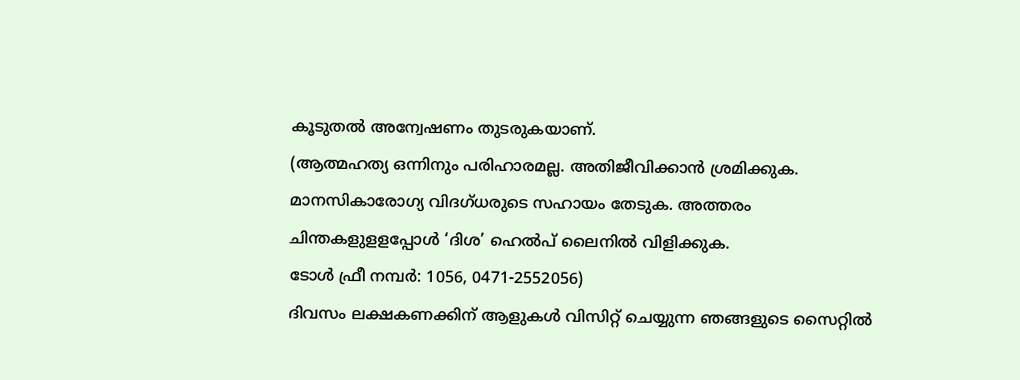കൂടുതൽ അന്വേഷണം തുടരുകയാണ്.
(ആത്മഹത്യ ഒന്നിനും പരിഹാരമല്ല. അതിജീവിക്കാൻ ശ്രമിക്കുക.
മാനസികാരോഗ്യ വിദഗ്ധരുടെ സഹായം തേടുക. അത്തരം ചിന്തകളുളളപ്പോൾ ‘ദിശ’ ഹെൽപ് ലൈനിൽ വിളിക്കുക.
ടോൾ ഫ്രീ നമ്പർ: 1056, 0471-2552056)
ദിവസം ലക്ഷകണക്കിന് ആളുകൾ വിസിറ്റ് ചെയ്യുന്ന ഞങ്ങളുടെ സൈറ്റിൽ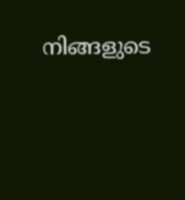നിങ്ങളുടെ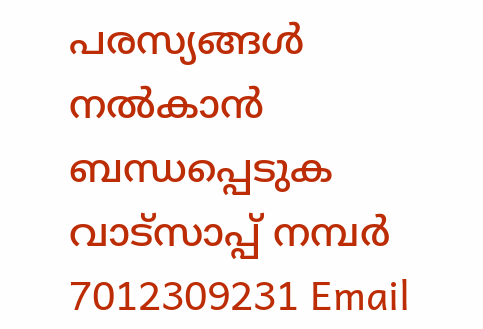പരസ്യങ്ങൾ നൽകാൻ ബന്ധപ്പെടുക വാട്സാപ്പ് നമ്പർ 7012309231 Email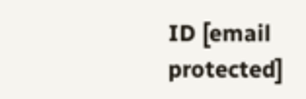ID [email protected]